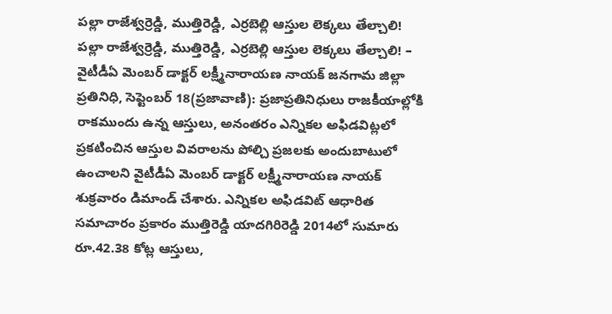పల్లా రాజేశ్వర్రెడ్డి, ముత్తిరెడ్డి, ఎర్రబెల్లి ఆస్తుల లెక్కలు తేల్చాలి!
పల్లా రాజేశ్వర్రెడ్డి, ముత్తిరెడ్డి, ఎర్రబెల్లి ఆస్తుల లెక్కలు తేల్చాలి! – వైటీడీఏ మెంబర్ డాక్టర్ లక్ష్మీనారాయణ నాయక్ జనగామ జిల్లా ప్రతినిధి, సెప్టెంబర్ 18(ప్రజావాణి): ప్రజాప్రతినిధులు రాజకీయాల్లోకి రాకముందు ఉన్న ఆస్తులు, అనంతరం ఎన్నికల అఫిడవిట్లలో ప్రకటించిన ఆస్తుల వివరాలను పోల్చి ప్రజలకు అందుబాటులో ఉంచాలని వైటీడీఏ మెంబర్ డాక్టర్ లక్ష్మీనారాయణ నాయక్ శుక్రవారం డిమాండ్ చేశారు. ఎన్నికల అఫిడవిట్ ఆధారిత సమాచారం ప్రకారం ముత్తిరెడ్డి యాదగిరిరెడ్డి 2014లో సుమారు రూ.42.38 కోట్ల ఆస్తులు,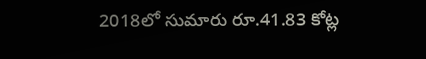2018లో సుమారు రూ.41.83 కోట్ల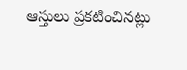ఆస్తులు ప్రకటించినట్లు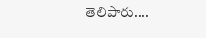తెలిపారు....